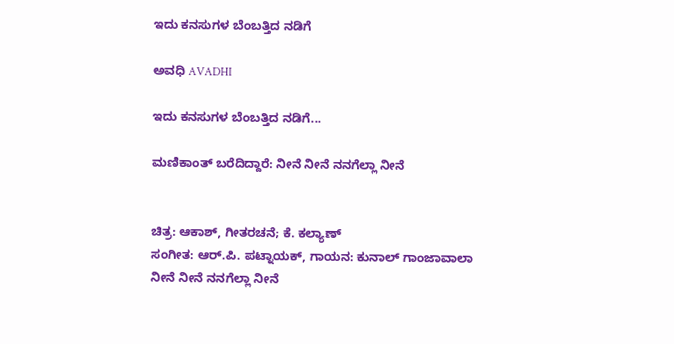ಇದು ಕನಸುಗಳ ಬೆಂಬತ್ತಿದ ನಡಿಗೆ‍

ಅವಧಿ AVADHI

ಇದು ಕನಸುಗಳ ಬೆಂಬತ್ತಿದ ನಡಿಗೆ...

ಮಣಿಕಾಂತ್ ಬರೆದಿದ್ದಾರೆ: ನೀನೆ ನೀನೆ ನನಗೆಲ್ಲಾ ನೀನೆ


ಚಿತ್ರ: ಆಕಾಶ್, ಗೀತರಚನೆ; ಕೆ. ಕಲ್ಯಾಣ್
ಸಂಗೀತ: ಆರ್.ಪಿ. ಪಟ್ನಾಯಕ್, ಗಾಯನ: ಕುನಾಲ್ ಗಾಂಜಾವಾಲಾ
ನೀನೆ ನೀನೆ ನನಗೆಲ್ಲಾ ನೀನೆ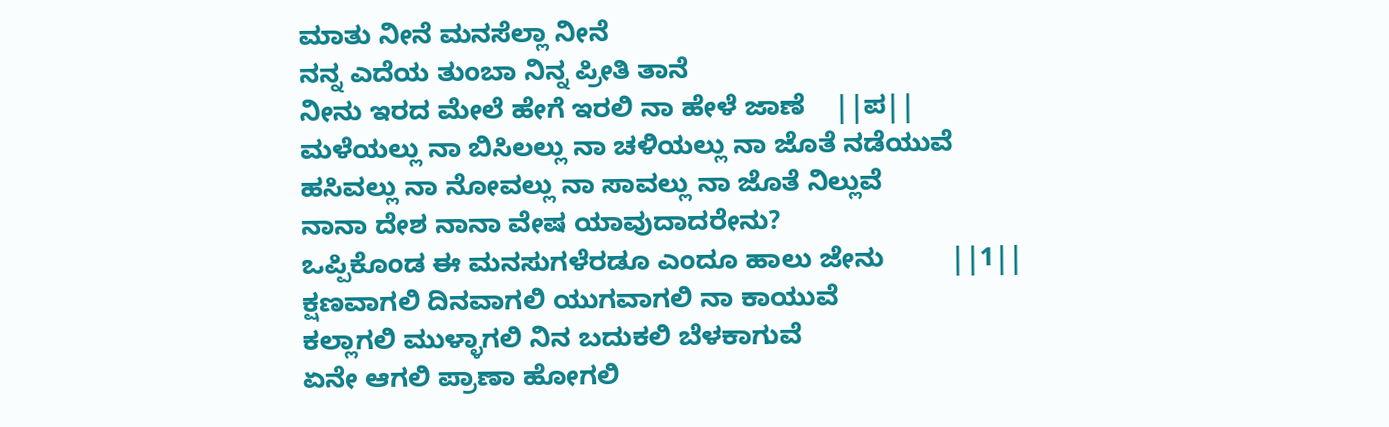ಮಾತು ನೀನೆ ಮನಸೆಲ್ಲಾ ನೀನೆ
ನನ್ನ ಎದೆಯ ತುಂಬಾ ನಿನ್ನ ಪ್ರೀತಿ ತಾನೆ
ನೀನು ಇರದ ಮೇಲೆ ಹೇಗೆ ಇರಲಿ ನಾ ಹೇಳೆ ಜಾಣೆ    ||ಪ||
ಮಳೆಯಲ್ಲು ನಾ ಬಿಸಿಲಲ್ಲು ನಾ ಚಳಿಯಲ್ಲು ನಾ ಜೊತೆ ನಡೆಯುವೆ
ಹಸಿವಲ್ಲು ನಾ ನೋವಲ್ಲು ನಾ ಸಾವಲ್ಲು ನಾ ಜೊತೆ ನಿಲ್ಲುವೆ
ನಾನಾ ದೇಶ ನಾನಾ ವೇಷ ಯಾವುದಾದರೇನು?
ಒಪ್ಪಿಕೊಂಡ ಈ ಮನಸುಗಳೆರಡೂ ಎಂದೂ ಹಾಲು ಜೇನು         ||1||
ಕ್ಷಣವಾಗಲಿ ದಿನವಾಗಲಿ ಯುಗವಾಗಲಿ ನಾ ಕಾಯುವೆ
ಕಲ್ಲಾಗಲಿ ಮುಳ್ಳಾಗಲಿ ನಿನ ಬದುಕಲಿ ಬೆಳಕಾಗುವೆ
ಏನೇ ಆಗಲಿ ಪ್ರಾಣಾ ಹೋಗಲಿ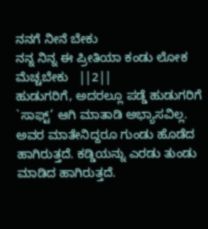ನನಗೆ ನೀನೆ ಬೇಕು
ನನ್ನ ನಿನ್ನ ಈ ಪ್ರೀತಿಯಾ ಕಂಡು ಲೋಕ ಮೆಚ್ಚಬೇಕು   ||2||
ಹುಡುಗರಿಗೆ, ಅದರಲ್ಲೂ ಪಡ್ಡೆ ಹುಡುಗರಿಗೆ `ಸಾಫ್ಟ್’ ಆಗಿ ಮಾತಾಡಿ ಅಭ್ಯಾಸವಿಲ್ಲ. ಅವರ ಮಾತೇನಿದ್ದರೂ ಗುಂಡು ಹೊಡೆದ ಹಾಗಿರುತ್ತದೆ. ಕಡ್ಡಿಯನ್ನು ಎರಡು ತುಂಡು ಮಾಡಿದ ಹಾಗಿರುತ್ತದೆ.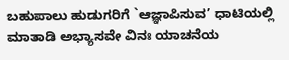ಬಹುಪಾಲು ಹುಡುಗರಿಗೆ `ಆಜ್ಞಾಪಿಸುವ’ ಧಾಟಿಯಲ್ಲಿ ಮಾತಾಡಿ ಅಭ್ಯಾಸವೇ ವಿನಃ ಯಾಚನೆಯ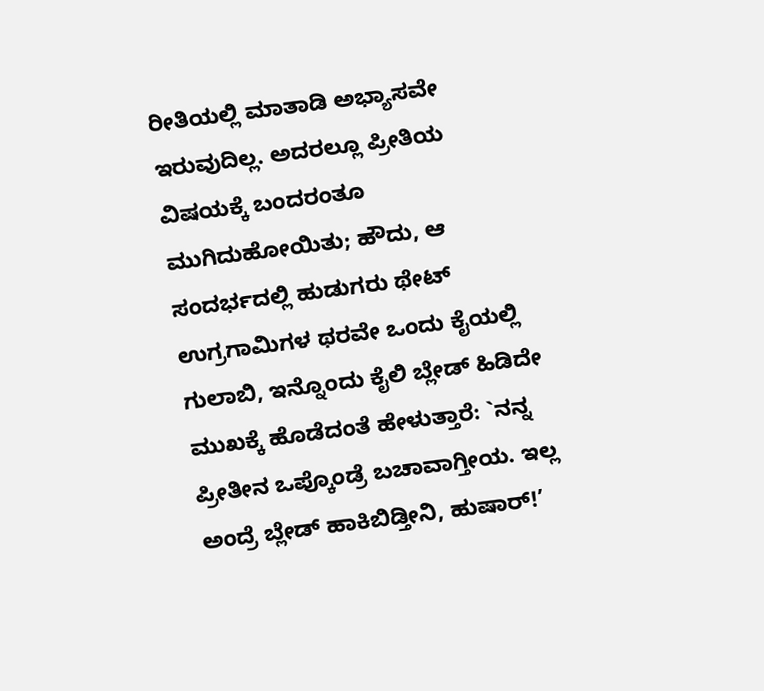ರೀತಿಯಲ್ಲಿ ಮಾತಾಡಿ ಅಭ್ಯಾಸವೇ ಇರುವುದಿಲ್ಲ. ಅದರಲ್ಲೂ ಪ್ರೀತಿಯ ವಿಷಯಕ್ಕೆ ಬಂದರಂತೂ ಮುಗಿದುಹೋಯಿತು; ಹೌದು, ಆ ಸಂದರ್ಭದಲ್ಲಿ ಹುಡುಗರು ಥೇಟ್ ಉಗ್ರಗಾಮಿಗಳ ಥರವೇ ಒಂದು ಕೈಯಲ್ಲಿ ಗುಲಾಬಿ, ಇನ್ನೊಂದು ಕೈಲಿ ಬ್ಲೇಡ್ ಹಿಡಿದೇ ಮುಖಕ್ಕೆ ಹೊಡೆದಂತೆ ಹೇಳುತ್ತಾರೆ: `ನನ್ನ ಪ್ರೀತೀನ ಒಪ್ಕೊಂಡ್ರೆ ಬಚಾವಾಗ್ತೀಯ. ಇಲ್ಲ ಅಂದ್ರೆ ಬ್ಲೇಡ್ ಹಾಕಿಬಿಡ್ತೀನಿ, ಹುಷಾರ್!’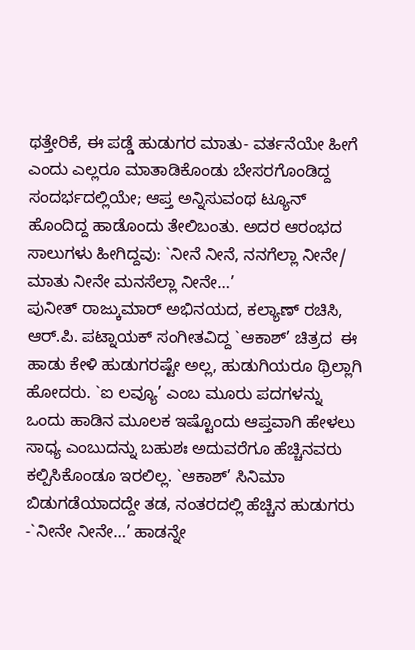ಥತ್ತೇರಿಕೆ, ಈ ಪಡ್ಡೆ ಹುಡುಗರ ಮಾತು- ವರ್ತನೆಯೇ ಹೀಗೆ ಎಂದು ಎಲ್ಲರೂ ಮಾತಾಡಿಕೊಂಡು ಬೇಸರಗೊಂಡಿದ್ದ ಸಂದರ್ಭದಲ್ಲಿಯೇ; ಆಪ್ತ ಅನ್ನಿಸುವಂಥ ಟ್ಯೂನ್ ಹೊಂದಿದ್ದ ಹಾಡೊಂದು ತೇಲಿಬಂತು. ಅದರ ಆರಂಭದ ಸಾಲುಗಳು ಹೀಗಿದ್ದವು: `ನೀನೆ ನೀನೆ, ನನಗೆಲ್ಲಾ ನೀನೇ/ ಮಾತು ನೀನೇ ಮನಸೆಲ್ಲಾ ನೀನೇ…’
ಪುನೀತ್ ರಾಜ್ಕುಮಾರ್ ಅಭಿನಯದ, ಕಲ್ಯಾಣ್ ರಚಿಸಿ, ಆರ್.ಪಿ. ಪಟ್ನಾಯಕ್ ಸಂಗೀತವಿದ್ದ `ಆಕಾಶ್’ ಚಿತ್ರದ  ಈ ಹಾಡು ಕೇಳಿ ಹುಡುಗರಷ್ಟೇ ಅಲ್ಲ, ಹುಡುಗಿಯರೂ ಥ್ರಿಲ್ಲಾಗಿ ಹೋದರು. `ಐ ಲವ್ಯೂ’ ಎಂಬ ಮೂರು ಪದಗಳನ್ನು ಒಂದು ಹಾಡಿನ ಮೂಲಕ ಇಷ್ಟೊಂದು ಆಪ್ತವಾಗಿ ಹೇಳಲು ಸಾಧ್ಯ ಎಂಬುದನ್ನು ಬಹುಶಃ ಅದುವರೆಗೂ ಹೆಚ್ಚಿನವರು ಕಲ್ಪಿಸಿಕೊಂಡೂ ಇರಲಿಲ್ಲ. `ಆಕಾಶ್’ ಸಿನಿಮಾ ಬಿಡುಗಡೆಯಾದದ್ದೇ ತಡ, ನಂತರದಲ್ಲಿ ಹೆಚ್ಚಿನ ಹುಡುಗರು -`ನೀನೇ ನೀನೇ…’ ಹಾಡನ್ನೇ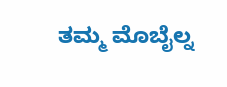ತಮ್ಮ ಮೊಬೈಲ್ನ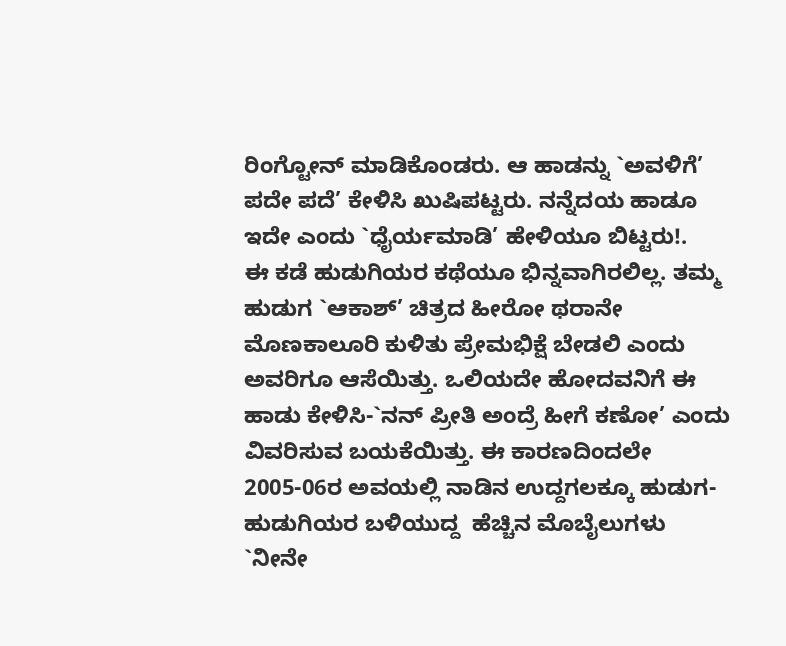ರಿಂಗ್ಟೋನ್ ಮಾಡಿಕೊಂಡರು. ಆ ಹಾಡನ್ನು `ಅವಳಿಗೆ’ ಪದೇ ಪದೆ’ ಕೇಳಿಸಿ ಖುಷಿಪಟ್ಟರು. ನನ್ನೆದಯ ಹಾಡೂ ಇದೇ ಎಂದು `ಧೈರ್ಯಮಾಡಿ’ ಹೇಳಿಯೂ ಬಿಟ್ಟರು!.
ಈ ಕಡೆ ಹುಡುಗಿಯರ ಕಥೆಯೂ ಭಿನ್ನವಾಗಿರಲಿಲ್ಲ. ತಮ್ಮ ಹುಡುಗ `ಆಕಾಶ್’ ಚಿತ್ರದ ಹೀರೋ ಥರಾನೇ ಮೊಣಕಾಲೂರಿ ಕುಳಿತು ಪ್ರೇಮಭಿಕ್ಷೆ ಬೇಡಲಿ ಎಂದು ಅವರಿಗೂ ಆಸೆಯಿತ್ತು. ಒಲಿಯದೇ ಹೋದವನಿಗೆ ಈ ಹಾಡು ಕೇಳಿಸಿ-`ನನ್ ಪ್ರೀತಿ ಅಂದ್ರೆ ಹೀಗೆ ಕಣೋ’ ಎಂದು ವಿವರಿಸುವ ಬಯಕೆಯಿತ್ತು. ಈ ಕಾರಣದಿಂದಲೇ 2005-06ರ ಅವಯಲ್ಲಿ ನಾಡಿನ ಉದ್ದಗಲಕ್ಕೂ ಹುಡುಗ-ಹುಡುಗಿಯರ ಬಳಿಯುದ್ದ  ಹೆಚ್ಚಿನ ಮೊಬೈಲುಗಳು `ನೀನೇ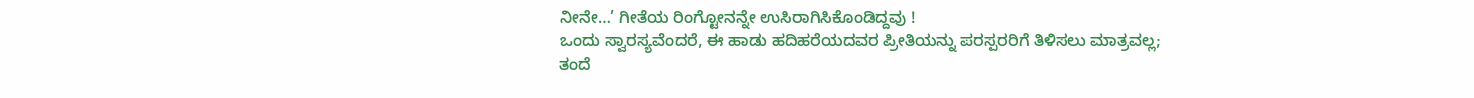ನೀನೇ…’ ಗೀತೆಯ ರಿಂಗ್ಟೋನನ್ನೇ ಉಸಿರಾಗಿಸಿಕೊಂಡಿದ್ದವು !
ಒಂದು ಸ್ವಾರಸ್ಯವೆಂದರೆ, ಈ ಹಾಡು ಹದಿಹರೆಯದವರ ಪ್ರೀತಿಯನ್ನು ಪರಸ್ಪರರಿಗೆ ತಿಳಿಸಲು ಮಾತ್ರವಲ್ಲ; ತಂದೆ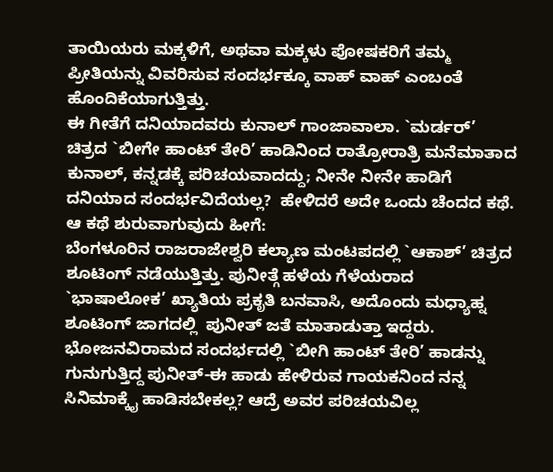ತಾಯಿಯರು ಮಕ್ಕಳಿಗೆ, ಅಥವಾ ಮಕ್ಕಳು ಪೋಷಕರಿಗೆ ತಮ್ಮ ಪ್ರೀತಿಯನ್ನು ವಿವರಿಸುವ ಸಂದರ್ಭಕ್ಕೂ ವಾಹ್ ವಾಹ್ ಎಂಬಂತೆ ಹೊಂದಿಕೆಯಾಗುತ್ತಿತ್ತು.
ಈ ಗೀತೆಗೆ ದನಿಯಾದವರು ಕುನಾಲ್ ಗಾಂಜಾವಾಲಾ. `ಮರ್ಡರ್’ ಚಿತ್ರದ `ಬೀಗೇ ಹಾಂಟ್ ತೇರಿ’ ಹಾಡಿನಿಂದ ರಾತ್ರೋರಾತ್ರಿ ಮನೆಮಾತಾದ ಕುನಾಲ್, ಕನ್ನಡಕ್ಕೆ ಪರಿಚಯವಾದದ್ದು; ನೀನೇ ನೀನೇ ಹಾಡಿಗೆ ದನಿಯಾದ ಸಂದರ್ಭವಿದೆಯಲ್ಲ?  ಹೇಳಿದರೆ ಅದೇ ಒಂದು ಚೆಂದದ ಕಥೆ.
ಆ ಕಥೆ ಶುರುವಾಗುವುದು ಹೀಗೆ:
ಬೆಂಗಳೂರಿನ ರಾಜರಾಜೇಶ್ವರಿ ಕಲ್ಯಾಣ ಮಂಟಪದಲ್ಲಿ `ಆಕಾಶ್’ ಚಿತ್ರದ ಶೂಟಿಂಗ್ ನಡೆಯುತ್ತಿತ್ತು. ಪುನೀತ್ಗೆ ಹಳೆಯ ಗೆಳೆಯರಾದ `ಭಾಷಾಲೋಕ’ ಖ್ಯಾತಿಯ ಪ್ರಕೃತಿ ಬನವಾಸಿ, ಅದೊಂದು ಮಧ್ಯಾಹ್ನ ಶೂಟಿಂಗ್ ಜಾಗದಲ್ಲಿ  ಪುನೀತ್ ಜತೆ ಮಾತಾಡುತ್ತಾ ಇದ್ದರು. ಭೋಜನವಿರಾಮದ ಸಂದರ್ಭದಲ್ಲಿ `ಬೀಗಿ ಹಾಂಟ್ ತೇರಿ’ ಹಾಡನ್ನು ಗುನುಗುತ್ತಿದ್ದ ಪುನೀತ್-ಈ ಹಾಡು ಹೇಳಿರುವ ಗಾಯಕನಿಂದ ನನ್ನ ಸಿನಿಮಾಕ್ಕೈ ಹಾಡಿಸಬೇಕಲ್ಲ? ಆದ್ರೆ ಅವರ ಪರಿಚಯವಿಲ್ಲ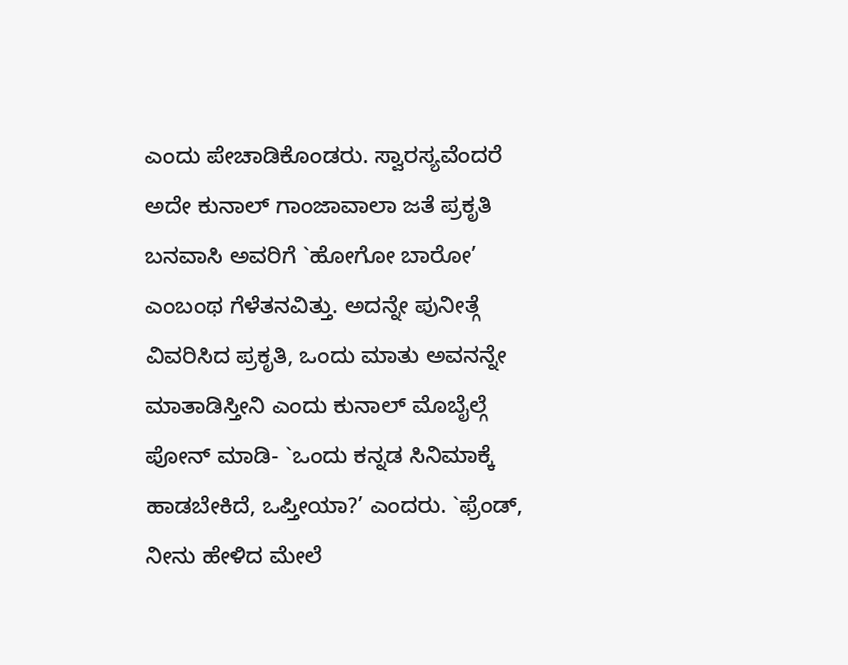ಎಂದು ಪೇಚಾಡಿಕೊಂಡರು. ಸ್ವಾರಸ್ಯವೆಂದರೆ ಅದೇ ಕುನಾಲ್ ಗಾಂಜಾವಾಲಾ ಜತೆ ಪ್ರಕೃತಿ ಬನವಾಸಿ ಅವರಿಗೆ `ಹೋಗೋ ಬಾರೋ’ ಎಂಬಂಥ ಗೆಳೆತನವಿತ್ತು. ಅದನ್ನೇ ಪುನೀತ್ಗೆ ವಿವರಿಸಿದ ಪ್ರಕೃತಿ, ಒಂದು ಮಾತು ಅವನನ್ನೇ ಮಾತಾಡಿಸ್ತೀನಿ ಎಂದು ಕುನಾಲ್ ಮೊಬೈಲ್ಗೆ ಪೋನ್ ಮಾಡಿ- `ಒಂದು ಕನ್ನಡ ಸಿನಿಮಾಕ್ಕೆ ಹಾಡಬೇಕಿದೆ, ಒಪ್ತೀಯಾ?’ ಎಂದರು. `ಫ್ರೆಂಡ್, ನೀನು ಹೇಳಿದ ಮೇಲೆ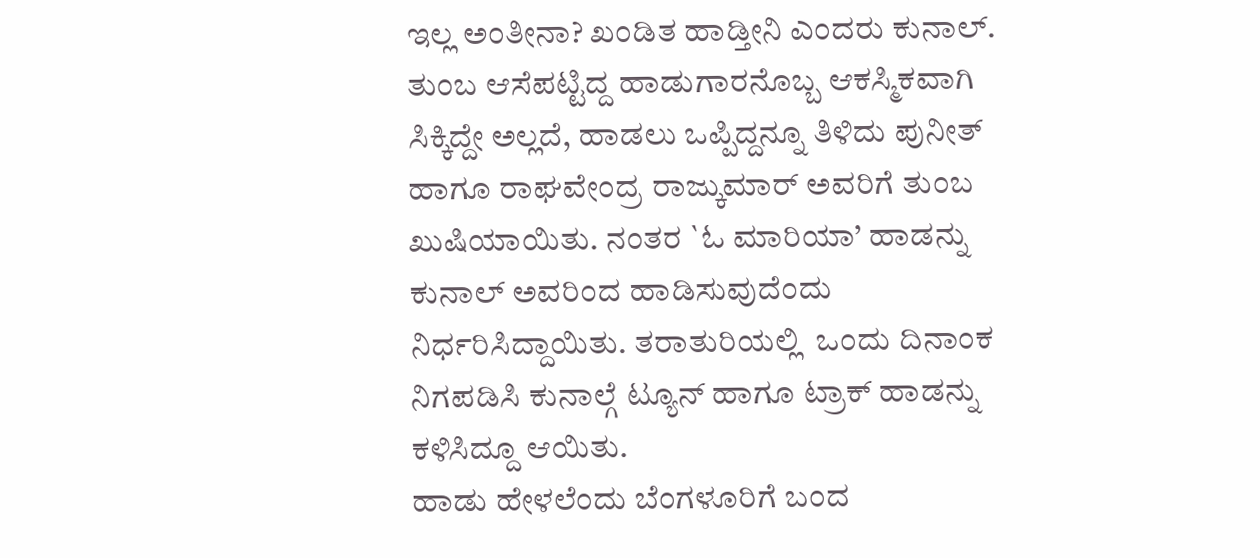ಇಲ್ಲ ಅಂತೀನಾ? ಖಂಡಿತ ಹಾಡ್ತೀನಿ ಎಂದರು ಕುನಾಲ್.
ತುಂಬ ಆಸೆಪಟ್ಟಿದ್ದ ಹಾಡುಗಾರನೊಬ್ಬ ಆಕಸ್ಮಿಕವಾಗಿ ಸಿಕ್ಕಿದ್ದೇ ಅಲ್ಲದೆ, ಹಾಡಲು ಒಪ್ಪಿದ್ದನ್ನೂ ತಿಳಿದು ಪುನೀತ್ ಹಾಗೂ ರಾಘವೇಂದ್ರ ರಾಜ್ಕುಮಾರ್ ಅವರಿಗೆ ತುಂಬ ಖುಷಿಯಾಯಿತು. ನಂತರ `ಓ ಮಾರಿಯಾ’ ಹಾಡನ್ನು ಕುನಾಲ್ ಅವರಿಂದ ಹಾಡಿಸುವುದೆಂದು ನಿರ್ಧರಿಸಿದ್ದಾಯಿತು. ತರಾತುರಿಯಲ್ಲಿ  ಒಂದು ದಿನಾಂಕ ನಿಗಪಡಿಸಿ ಕುನಾಲ್ಗೆ ಟ್ಯೂನ್ ಹಾಗೂ ಟ್ರಾಕ್ ಹಾಡನ್ನು ಕಳಿಸಿದ್ದೂ ಆಯಿತು.
ಹಾಡು ಹೇಳಲೆಂದು ಬೆಂಗಳೂರಿಗೆ ಬಂದ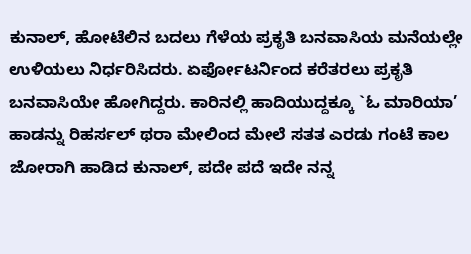ಕುನಾಲ್, ಹೋಟೆಲಿನ ಬದಲು ಗೆಳೆಯ ಪ್ರಕೃತಿ ಬನವಾಸಿಯ ಮನೆಯಲ್ಲೇ ಉಳಿಯಲು ನಿರ್ಧರಿಸಿದರು. ಏರ್ಫೋಟರ್ನಿಂದ ಕರೆತರಲು ಪ್ರಕೃತಿ ಬನವಾಸಿಯೇ ಹೋಗಿದ್ದರು. ಕಾರಿನಲ್ಲಿ ಹಾದಿಯುದ್ದಕ್ಕೂ `ಓ ಮಾರಿಯಾ’ ಹಾಡನ್ನು ರಿಹರ್ಸಲ್ ಥರಾ ಮೇಲಿಂದ ಮೇಲೆ ಸತತ ಎರಡು ಗಂಟೆ ಕಾಲ ಜೋರಾಗಿ ಹಾಡಿದ ಕುನಾಲ್, ಪದೇ ಪದೆ ಇದೇ ನನ್ನ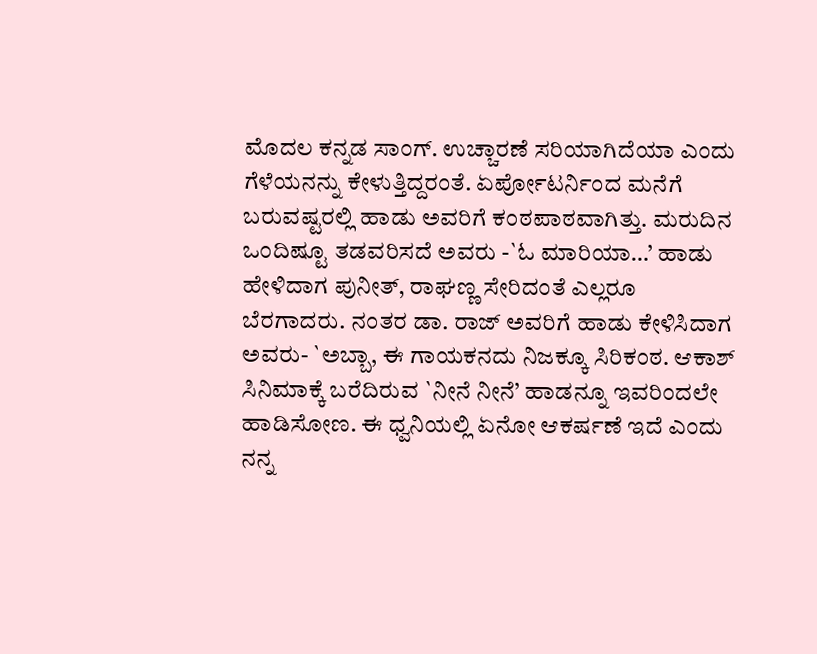ಮೊದಲ ಕನ್ನಡ ಸಾಂಗ್. ಉಚ್ಚಾರಣೆ ಸರಿಯಾಗಿದೆಯಾ ಎಂದು ಗೆಳೆಯನನ್ನು ಕೇಳುತ್ತಿದ್ದರಂತೆ. ಏರ್ಪೋಟರ್ನಿಂದ ಮನೆಗೆ ಬರುವಷ್ಟರಲ್ಲಿ ಹಾಡು ಅವರಿಗೆ ಕಂಠಪಾಠವಾಗಿತ್ತು. ಮರುದಿನ ಒಂದಿಷ್ಟೂ ತಡವರಿಸದೆ ಅವರು -`ಓ ಮಾರಿಯಾ…’ ಹಾಡು ಹೇಳಿದಾಗ ಪುನೀತ್, ರಾಘಣ್ಣ ಸೇರಿದಂತೆ ಎಲ್ಲರೂ ಬೆರಗಾದರು. ನಂತರ ಡಾ. ರಾಜ್ ಅವರಿಗೆ ಹಾಡು ಕೇಳಿಸಿದಾಗ ಅವರು- `ಅಬ್ಬಾ, ಈ ಗಾಯಕನದು ನಿಜಕ್ಕೂ ಸಿರಿಕಂಠ. ಆಕಾಶ್ ಸಿನಿಮಾಕ್ಕೆ ಬರೆದಿರುವ `ನೀನೆ ನೀನೆ’ ಹಾಡನ್ನೂ ಇವರಿಂದಲೇ ಹಾಡಿಸೋಣ. ಈ ಧ್ವನಿಯಲ್ಲಿ ಏನೋ ಆಕರ್ಷಣೆ ಇದೆ ಎಂದು ನನ್ನ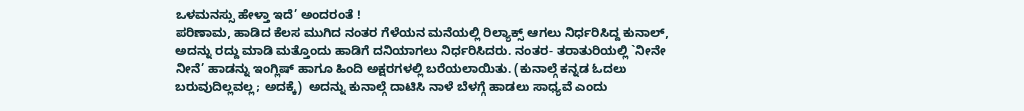ಒಳಮನಸ್ಸು ಹೇಳ್ತಾ ಇದೆ’ ಅಂದರಂತೆ !
ಪರಿಣಾಮ, ಹಾಡಿದ ಕೆಲಸ ಮುಗಿದ ನಂತರ ಗೆಳೆಯನ ಮನೆಯಲ್ಲಿ ರಿಲ್ಯಾಕ್ಸ್ ಆಗಲು ನಿರ್ಧರಿಸಿದ್ದ ಕುನಾಲ್, ಅದನ್ನು ರದ್ದು ಮಾಡಿ ಮತ್ತೊಂದು ಹಾಡಿಗೆ ದನಿಯಾಗಲು ನಿರ್ಧರಿಸಿದರು. ನಂತರ- ತರಾತುರಿಯಲ್ಲಿ `ನೀನೇ ನೀನೆ’ ಹಾಡನ್ನು ಇಂಗ್ಲಿಷ್ ಹಾಗೂ ಹಿಂದಿ ಅಕ್ಷರಗಳಲ್ಲಿ ಬರೆಯಲಾಯಿತು. (ಕುನಾಲ್ಗೆ ಕನ್ನಡ ಓದಲು ಬರುವುದಿಲ್ಲವಲ್ಲ; ಅದಕ್ಕೆ)  ಅದನ್ನು ಕುನಾಲ್ಗೆ ದಾಟಿಸಿ ನಾಳೆ ಬೆಳಗ್ಗೆ ಹಾಡಲು ಸಾಧ್ಯವೆ ಎಂದು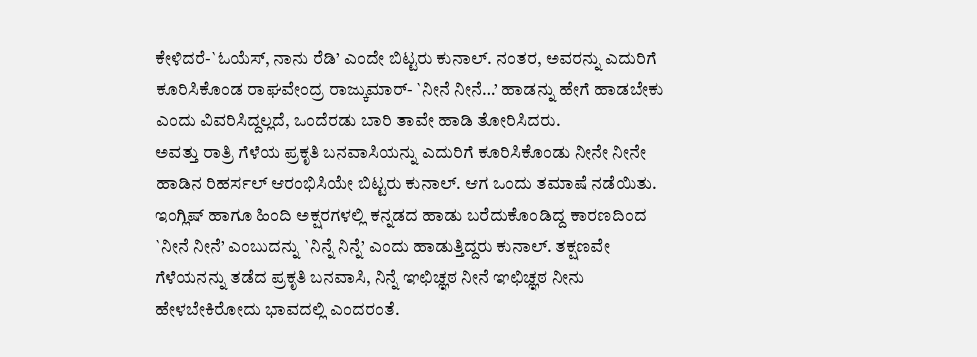ಕೇಳಿದರೆ-`ಓಯೆಸ್, ನಾನು ರೆಡಿ’ ಎಂದೇ ಬಿಟ್ಟರು ಕುನಾಲ್. ನಂತರ, ಅವರನ್ನು ಎದುರಿಗೆ ಕೂರಿಸಿಕೊಂಡ ರಾಘವೇಂದ್ರ ರಾಜ್ಕುಮಾರ್- `ನೀನೆ ನೀನೆ…’ ಹಾಡನ್ನು ಹೇಗೆ ಹಾಡಬೇಕು ಎಂದು ವಿವರಿಸಿದ್ದಲ್ಲದೆ, ಒಂದೆರಡು ಬಾರಿ ತಾವೇ ಹಾಡಿ ತೋರಿಸಿದರು.
ಅವತ್ತು ರಾತ್ರಿ ಗೆಳೆಯ ಪ್ರಕೃತಿ ಬನವಾಸಿಯನ್ನು ಎದುರಿಗೆ ಕೂರಿಸಿಕೊಂಡು ನೀನೇ ನೀನೇ ಹಾಡಿನ ರಿಹರ್ಸಲ್ ಆರಂಭಿಸಿಯೇ ಬಿಟ್ಟರು ಕುನಾಲ್. ಆಗ ಒಂದು ತಮಾಷೆ ನಡೆಯಿತು. ಇಂಗ್ಲಿಷ್ ಹಾಗೂ ಹಿಂದಿ ಅಕ್ಷರಗಳಲ್ಲಿ ಕನ್ನಡದ ಹಾಡು ಬರೆದುಕೊಂಡಿದ್ದ ಕಾರಣದಿಂದ `ನೀನೆ ನೀನೆ’ ಎಂಬುದನ್ನು `ನಿನ್ನೆ ನಿನ್ನೆ’ ಎಂದು ಹಾಡುತ್ತಿದ್ದರು ಕುನಾಲ್. ತಕ್ಷಣವೇ ಗೆಳೆಯನನ್ನು ತಡೆದ ಪ್ರಕೃತಿ ಬನವಾಸಿ, ನಿನ್ನೆ ಞಛಿಚ್ಞಠ ನೀನೆ ಞಛಿಚ್ಞಠ ನೀನು ಹೇಳಬೇಕಿರೋದು ಭಾವದಲ್ಲಿ ಎಂದರಂತೆ.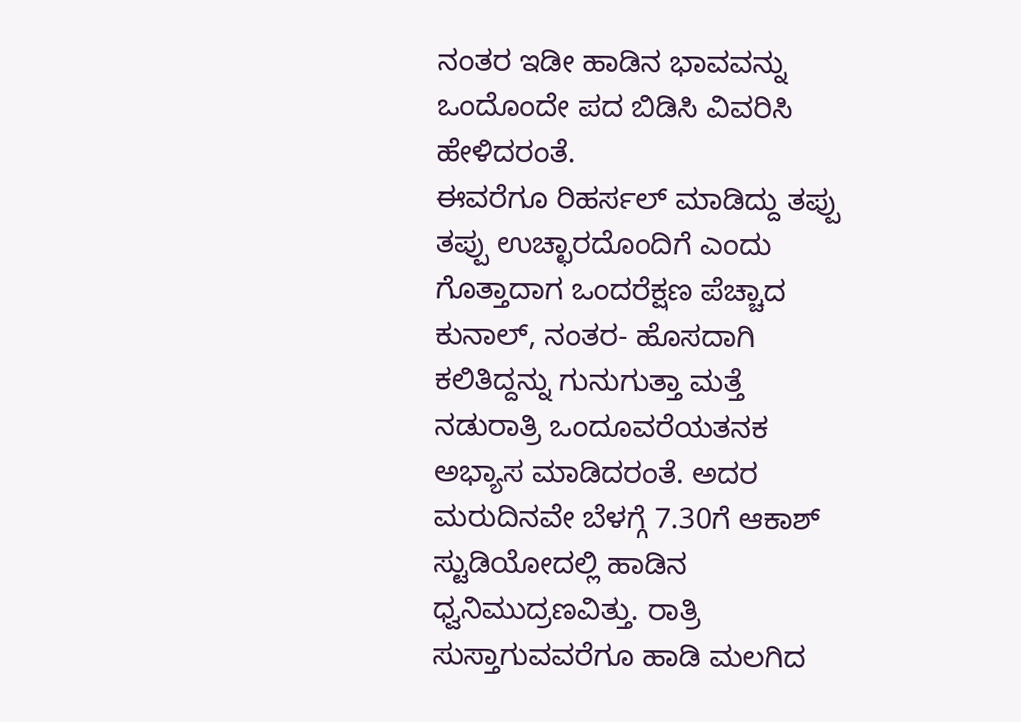ನಂತರ ಇಡೀ ಹಾಡಿನ ಭಾವವನ್ನು ಒಂದೊಂದೇ ಪದ ಬಿಡಿಸಿ ವಿವರಿಸಿ ಹೇಳಿದರಂತೆ.
ಈವರೆಗೂ ರಿಹರ್ಸಲ್ ಮಾಡಿದ್ದು ತಪ್ಪು ತಪ್ಪು ಉಚ್ಛಾರದೊಂದಿಗೆ ಎಂದು ಗೊತ್ತಾದಾಗ ಒಂದರೆಕ್ಷಣ ಪೆಚ್ಚಾದ ಕುನಾಲ್, ನಂತರ- ಹೊಸದಾಗಿ ಕಲಿತಿದ್ದನ್ನು ಗುನುಗುತ್ತಾ ಮತ್ತೆ ನಡುರಾತ್ರಿ ಒಂದೂವರೆಯತನಕ ಅಭ್ಯಾಸ ಮಾಡಿದರಂತೆ. ಅದರ ಮರುದಿನವೇ ಬೆಳಗ್ಗೆ 7.30ಗೆ ಆಕಾಶ್ ಸ್ಟುಡಿಯೋದಲ್ಲಿ ಹಾಡಿನ ಧ್ವನಿಮುದ್ರಣವಿತ್ತು. ರಾತ್ರಿ ಸುಸ್ತಾಗುವವರೆಗೂ ಹಾಡಿ ಮಲಗಿದ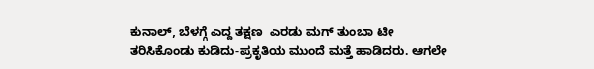ಕುನಾಲ್, ಬೆಳಗ್ಗೆ ಎದ್ದ ತಕ್ಷಣ  ಎರಡು ಮಗ್ ತುಂಬಾ ಟೀ ತರಿಸಿಕೊಂಡು ಕುಡಿದು-ಪ್ರಕೃತಿಯ ಮುಂದೆ ಮತ್ತೆ ಹಾಡಿದರು. ಆಗಲೇ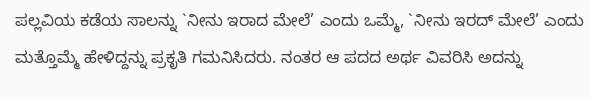ಪಲ್ಲವಿಯ ಕಡೆಯ ಸಾಲನ್ನು `ನೀನು ಇರಾದ ಮೇಲೆ’ ಎಂದು ಒಮ್ಮೆ, `ನೀನು ಇರದ್ ಮೇಲೆ’ ಎಂದು ಮತ್ತೊಮ್ಮೆ ಹೇಳಿದ್ದನ್ನು ಪ್ರಕೃತಿ ಗಮನಿಸಿದರು. ನಂತರ ಆ ಪದದ ಅರ್ಥ ವಿವರಿಸಿ ಅದನ್ನು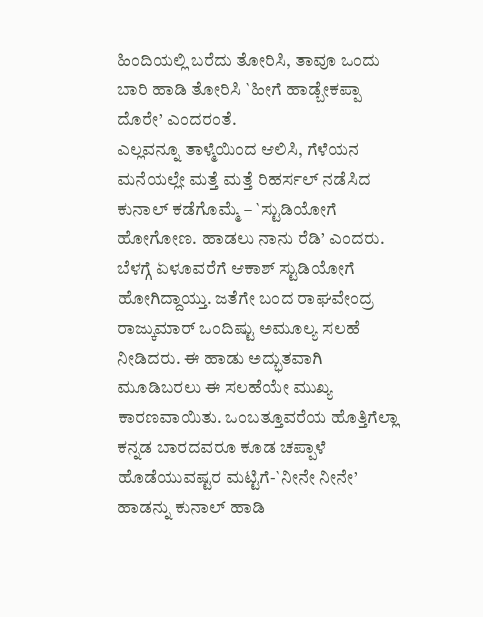ಹಿಂದಿಯಲ್ಲಿ ಬರೆದು ತೋರಿಸಿ, ತಾವೂ ಒಂದು ಬಾರಿ ಹಾಡಿ ತೋರಿಸಿ `ಹೀಗೆ ಹಾಡ್ಬೇಕಪ್ಪಾ ದೊರೇ’ ಎಂದರಂತೆ.
ಎಲ್ಲವನ್ನೂ ತಾಳ್ಮೆಯಿಂದ ಆಲಿಸಿ, ಗೆಳೆಯನ ಮನೆಯಲ್ಲೇ ಮತ್ತೆ ಮತ್ತೆ ರಿಹರ್ಸಲ್ ನಡೆಸಿದ ಕುನಾಲ್ ಕಡೆಗೊಮ್ಮೆ – `ಸ್ಟುಡಿಯೋಗೆ ಹೋಗೋಣ. ಹಾಡಲು ನಾನು ರೆಡಿ’ ಎಂದರು. ಬೆಳಗ್ಗೆ ಏಳೂವರೆಗೆ ಆಕಾಶ್ ಸ್ಟುಡಿಯೋಗೆ ಹೋಗಿದ್ದಾಯ್ತು. ಜತೆಗೇ ಬಂದ ರಾಘವೇಂದ್ರ ರಾಜ್ಕುಮಾರ್ ಒಂದಿಷ್ಟು ಅಮೂಲ್ಯ ಸಲಹೆ ನೀಡಿದರು. ಈ ಹಾಡು ಅದ್ಭುತವಾಗಿ ಮೂಡಿಬರಲು ಈ ಸಲಹೆಯೇ ಮುಖ್ಯ ಕಾರಣವಾಯಿತು. ಒಂಬತ್ತೂವರೆಯ ಹೊತ್ತಿಗೆಲ್ಲಾ ಕನ್ನಡ ಬಾರದವರೂ ಕೂಡ ಚಪ್ಪಾಳೆ ಹೊಡೆಯುವಷ್ಟರ ಮಟ್ಟಿಗೆ-`ನೀನೇ ನೀನೇ’ ಹಾಡನ್ನು ಕುನಾಲ್ ಹಾಡಿ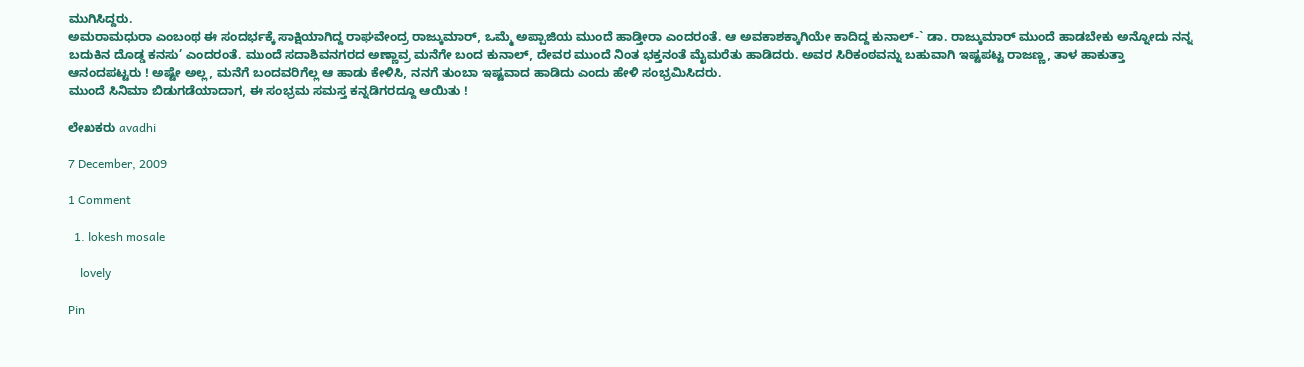ಮುಗಿಸಿದ್ದರು.
ಅಮರಾಮಧುರಾ ಎಂಬಂಥ ಈ ಸಂದರ್ಭಕ್ಕೆ ಸಾಕ್ಷಿಯಾಗಿದ್ದ ರಾಘವೇಂದ್ರ ರಾಜ್ಕುಮಾರ್, ಒಮ್ಮೆ ಅಪ್ಪಾಜಿಯ ಮುಂದೆ ಹಾಡ್ತೀರಾ ಎಂದರಂತೆ. ಆ ಅವಕಾಶಕ್ಕಾಗಿಯೇ ಕಾದಿದ್ದ ಕುನಾಲ್-` ಡಾ. ರಾಜ್ಕುಮಾರ್ ಮುಂದೆ ಹಾಡಬೇಕು ಅನ್ನೋದು ನನ್ನ ಬದುಕಿನ ದೊಡ್ಡ ಕನಸು’ ಎಂದರಂತೆ. ಮುಂದೆ ಸದಾಶಿವನಗರದ ಅಣ್ಣಾವ್ರ ಮನೆಗೇ ಬಂದ ಕುನಾಲ್, ದೇವರ ಮುಂದೆ ನಿಂತ ಭಕ್ತನಂತೆ ಮೈಮರೆತು ಹಾಡಿದರು. ಅವರ ಸಿರಿಕಂಠವನ್ನು ಬಹುವಾಗಿ ಇಷ್ಟಪಟ್ಟ ರಾಜಣ್ಣ, ತಾಳ ಹಾಕುತ್ತಾ ಆನಂದಪಟ್ಟರು ! ಅಷ್ಟೇ ಅಲ್ಲ, ಮನೆಗೆ ಬಂದವರಿಗೆಲ್ಲ ಆ ಹಾಡು ಕೇಳಿಸಿ, ನನಗೆ ತುಂಬಾ ಇಷ್ಟವಾದ ಹಾಡಿದು ಎಂದು ಹೇಳಿ ಸಂಭ್ರಮಿಸಿದರು.
ಮುಂದೆ ಸಿನಿಮಾ ಬಿಡುಗಡೆಯಾದಾಗ, ಈ ಸಂಭ್ರಮ ಸಮಸ್ತ ಕನ್ನಡಿಗರದ್ದೂ ಆಯಿತು !

ಲೇಖಕರು avadhi

7 December, 2009

1 Comment

  1. lokesh mosale

    lovely

Pin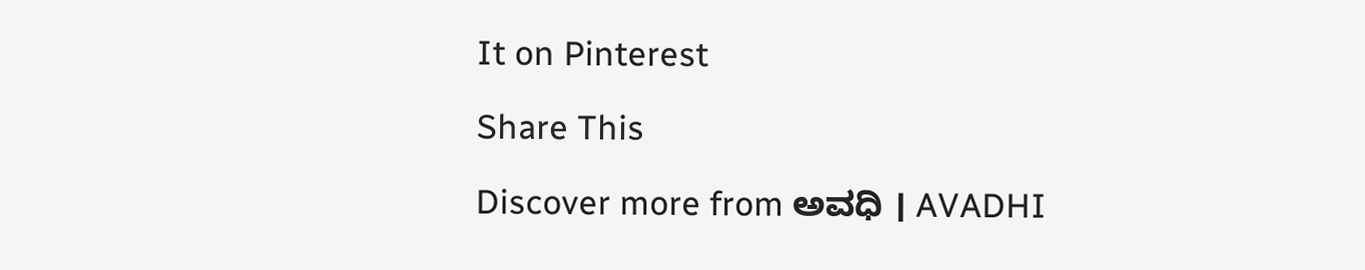It on Pinterest

Share This

Discover more from ಅವಧಿ । AVADHI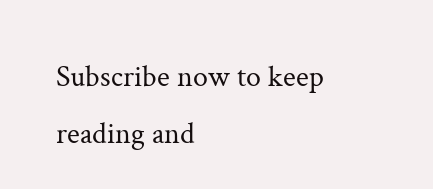Subscribe now to keep reading and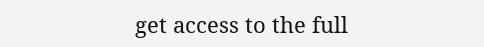get access to the full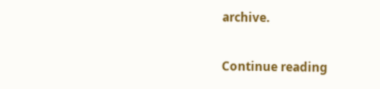archive.

Continue reading